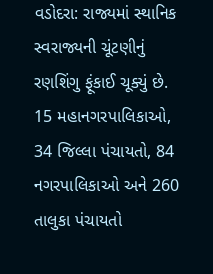વડોદરા: રાજ્યમાં સ્થાનિક સ્વરાજ્યની ચૂંટણીનું રણશિંગુ ફૂંકાઈ ચૂક્યું છે. 15 મહાનગરપાલિકાઓ, 34 જિલ્લા પંચાયતો, 84 નગરપાલિકાઓ અને 260 તાલુકા પંચાયતો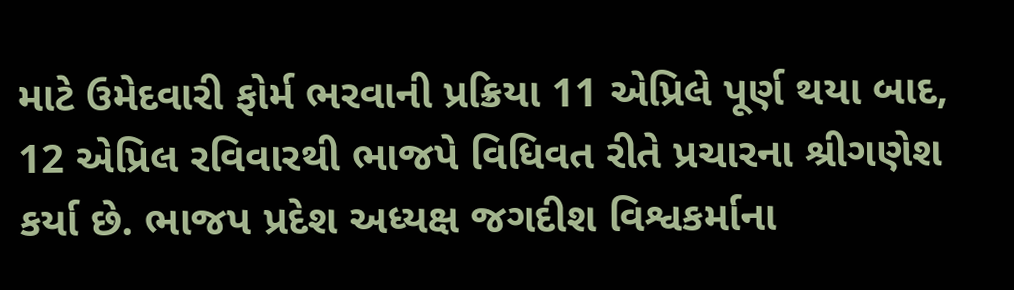માટે ઉમેદવારી ફોર્મ ભરવાની પ્રક્રિયા 11 એપ્રિલે પૂર્ણ થયા બાદ, 12 એપ્રિલ રવિવારથી ભાજપે વિધિવત રીતે પ્રચારના શ્રીગણેશ કર્યા છે. ભાજપ પ્રદેશ અધ્યક્ષ જગદીશ વિશ્વકર્માના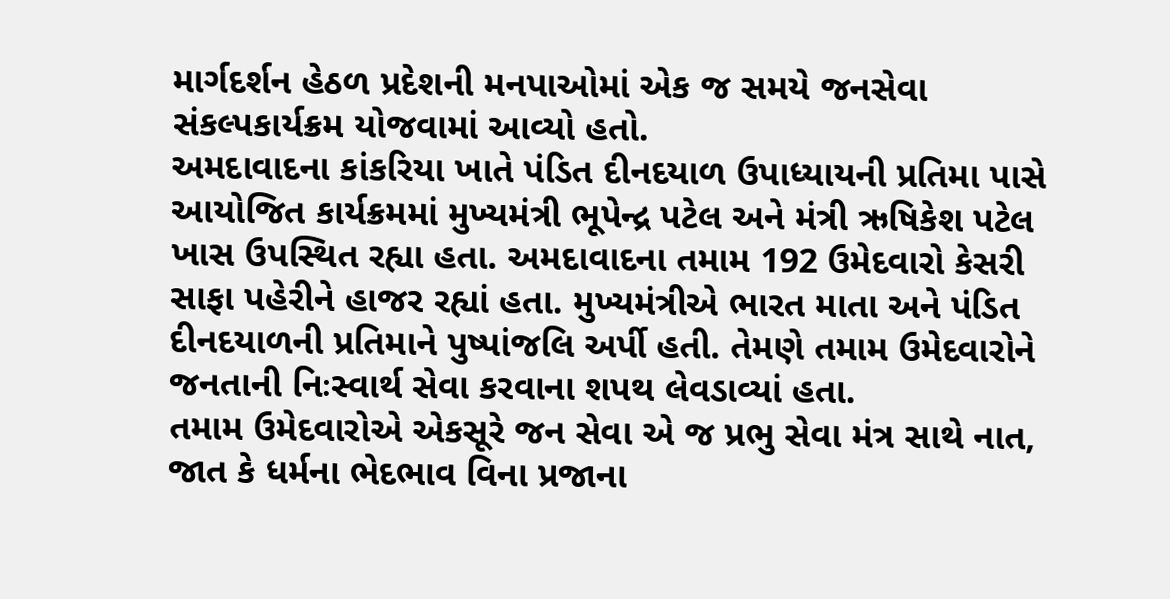માર્ગદર્શન હેઠળ પ્રદેશની મનપાઓમાં એક જ સમયે જનસેવા સંકલ્પકાર્યક્રમ યોજવામાં આવ્યો હતો.
અમદાવાદના કાંકરિયા ખાતે પંડિત દીનદયાળ ઉપાધ્યાયની પ્રતિમા પાસે આયોજિત કાર્યક્રમમાં મુખ્યમંત્રી ભૂપેન્દ્ર પટેલ અને મંત્રી ઋષિકેશ પટેલ ખાસ ઉપસ્થિત રહ્યા હતા. અમદાવાદના તમામ 192 ઉમેદવારો કેસરી સાફા પહેરીને હાજર રહ્યાં હતા. મુખ્યમંત્રીએ ભારત માતા અને પંડિત દીનદયાળની પ્રતિમાને પુષ્પાંજલિ અર્પી હતી. તેમણે તમામ ઉમેદવારોને જનતાની નિઃસ્વાર્થ સેવા કરવાના શપથ લેવડાવ્યાં હતા.
તમામ ઉમેદવારોએ એકસૂરે જન સેવા એ જ પ્રભુ સેવા મંત્ર સાથે નાત, જાત કે ધર્મના ભેદભાવ વિના પ્રજાના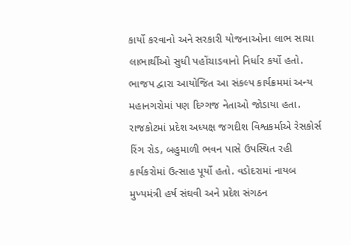કાર્યો કરવાનો અને સરકારી યોજનાઓના લાભ સાચા લાભાર્થીઓ સુધી પહોંચાડવાનો નિર્ધાર કર્યો હતો.
ભાજપ દ્વારા આયોજિત આ સંકલ્પ કાર્યક્રમમાં અન્ય મહાનગરોમાં પણ દિગ્ગજ નેતાઓ જોડાયા હતા. રાજકોટમાં પ્રદેશ અધ્યક્ષ જગદીશ વિશ્વકર્માએ રેસકોર્સ રિંગ રોડ, બહુમાળી ભવન પાસે ઉપસ્થિત રહી કાર્યકરોમાં ઉત્સાહ પૂર્યો હતો. વડોદરામાં નાયબ મુખ્યમંત્રી હર્ષ સંઘવી અને પ્રદેશ સંગઠન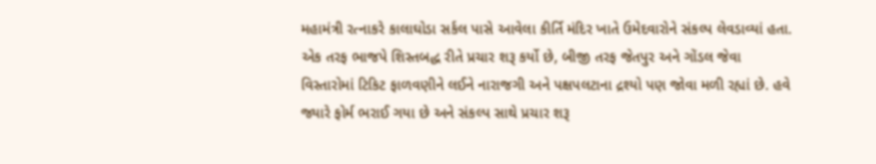મહામંત્રી રત્નાકરે કાલાઘોડા સર્કલ પાસે આવેલા કીર્તિ મંદિર ખાતે ઉમેદવારોને સંકલ્પ લેવડાવ્યાં હતા.
એક તરફ ભાજપે શિસ્તબદ્ધ રીતે પ્રચાર શરૂ કર્યો છે, બીજી તરફ જેતપુર અને ગોંડલ જેવા વિસ્તારોમાં ટિકિટ ફાળવણીને લઈને નારાજગી અને પક્ષપલટાના દ્રશ્યો પણ જોવા મળી રહ્યાં છે. હવે જ્યારે ફોર્મ ભરાઈ ગયા છે અને સંકલ્પ સાથે પ્રચાર શરૂ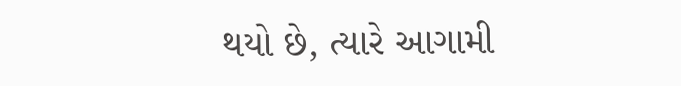થયો છે, ત્યારે આગામી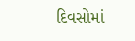દિવસોમાં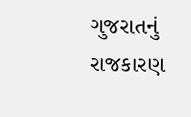ગુજરાતનું રાજકારણ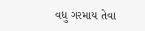વધુ ગરમાય તેવા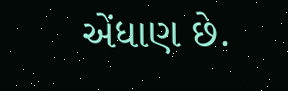એંધાણ છે.